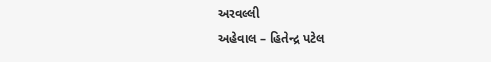અરવલ્લી
અહેવાલ – હિતેન્દ્ર પટેલ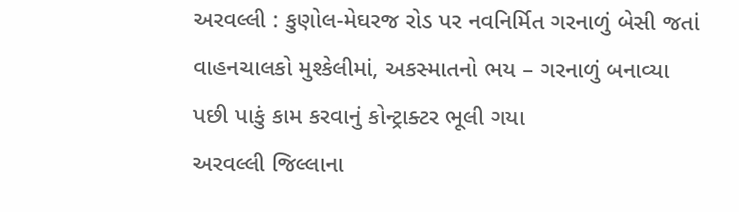અરવલ્લી : કુણોલ-મેઘરજ રોડ પર નવનિર્મિત ગરનાળું બેસી જતાં વાહનચાલકો મુશ્કેલીમાં, અકસ્માતનો ભય – ગરનાળું બનાવ્યા પછી પાકું કામ કરવાનું કોન્ટ્રાક્ટર ભૂલી ગયા
અરવલ્લી જિલ્લાના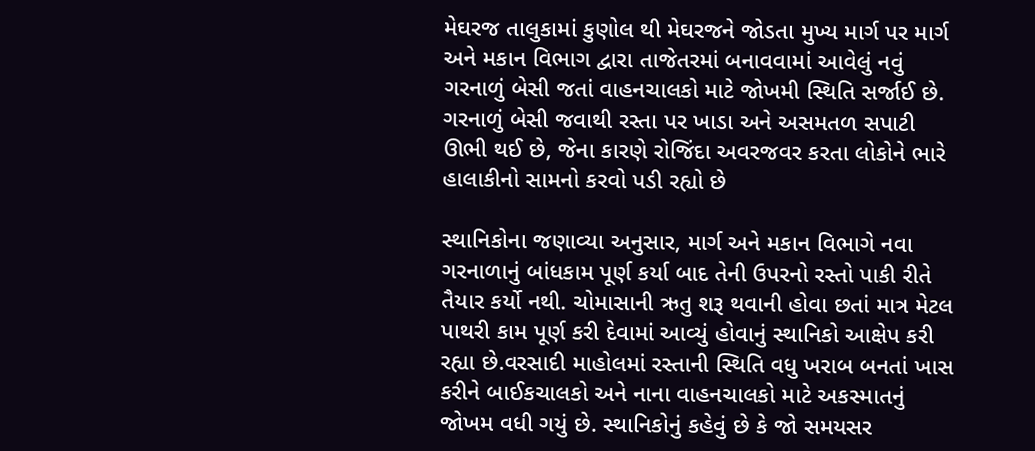મેઘરજ તાલુકામાં કુણોલ થી મેઘરજને જોડતા મુખ્ય માર્ગ પર માર્ગ અને મકાન વિભાગ દ્વારા તાજેતરમાં બનાવવામાં આવેલું નવું ગરનાળું બેસી જતાં વાહનચાલકો માટે જોખમી સ્થિતિ સર્જાઈ છે. ગરનાળું બેસી જવાથી રસ્તા પર ખાડા અને અસમતળ સપાટી ઊભી થઈ છે, જેના કારણે રોજિંદા અવરજવર કરતા લોકોને ભારે હાલાકીનો સામનો કરવો પડી રહ્યો છે

સ્થાનિકોના જણાવ્યા અનુસાર, માર્ગ અને મકાન વિભાગે નવા ગરનાળાનું બાંધકામ પૂર્ણ કર્યા બાદ તેની ઉપરનો રસ્તો પાકી રીતે તૈયાર કર્યો નથી. ચોમાસાની ઋતુ શરૂ થવાની હોવા છતાં માત્ર મેટલ પાથરી કામ પૂર્ણ કરી દેવામાં આવ્યું હોવાનું સ્થાનિકો આક્ષેપ કરી રહ્યા છે.વરસાદી માહોલમાં રસ્તાની સ્થિતિ વધુ ખરાબ બનતાં ખાસ કરીને બાઈકચાલકો અને નાના વાહનચાલકો માટે અકસ્માતનું જોખમ વધી ગયું છે. સ્થાનિકોનું કહેવું છે કે જો સમયસર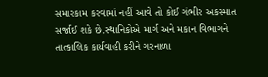સમારકામ કરવામાં નહીં આવે તો કોઈ ગંભીર અકસ્માત સર્જાઈ શકે છે.સ્થાનિકોએ માર્ગ અને મકાન વિભાગને તાત્કાલિક કાર્યવાહી કરીને ગરનાળા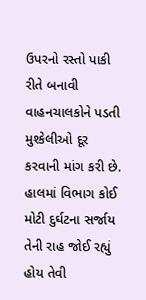ઉપરનો રસ્તો પાકી રીતે બનાવી વાહનચાલકોને પડતી મુશ્કેલીઓ દૂર કરવાની માંગ કરી છે. હાલમાં વિભાગ કોઈ મોટી દુર્ઘટના સર્જાય તેની રાહ જોઈ રહ્યું હોય તેવી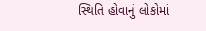સ્થિતિ હોવાનું લોકોમાં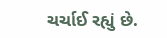ચર્ચાઈ રહ્યું છે.